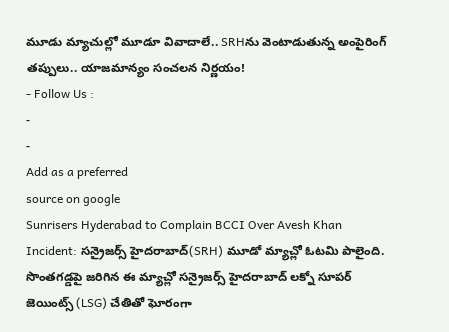మూడు మ్యాచుల్లో మూడూ వివాదాలే.. SRHను వెంటాడుతున్న అంపైరింగ్ తప్పులు.. యాజమాన్యం సంచలన నిర్ణయం!
- Follow Us :
-
-
Add as a preferred
source on google
Sunrisers Hyderabad to Complain BCCI Over Avesh Khan Incident: సన్రైజర్స్ హైదరాబాద్(SRH) మూడో మ్యాచ్లో ఓటమి పాలైంది. సొంతగడ్డపై జరిగిన ఈ మ్యాచ్లో సన్రైజర్స్ హైదరాబాద్ లక్నో సూపర్ జెయింట్స్ (LSG) చేతితో ఘోరంగా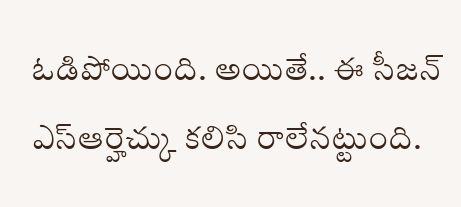ఓడిపోయింది. అయితే.. ఈ సీజన్ ఎస్ఆర్హెచ్కు కలిసి రాలేనట్టుంది.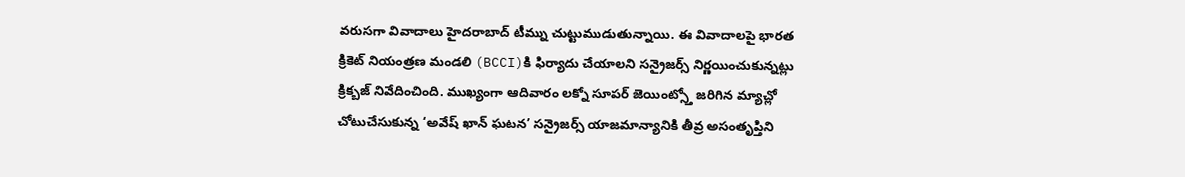వరుసగా వివాదాలు హైదరాబాద్ టీమ్ను చుట్టుముడుతున్నాయి. ఈ వివాదాలపై భారత క్రికెట్ నియంత్రణ మండలి (BCCI)కి ఫిర్యాదు చేయాలని సన్రైజర్స్ నిర్ణయించుకున్నట్లు క్రిక్బజ్ నివేదించింది. ముఖ్యంగా ఆదివారం లక్నో సూపర్ జెయింట్స్తో జరిగిన మ్యాచ్లో చోటుచేసుకున్న ‘అవేష్ ఖాన్ ఘటన’ సన్రైజర్స్ యాజమాన్యానికి తీవ్ర అసంతృప్తిని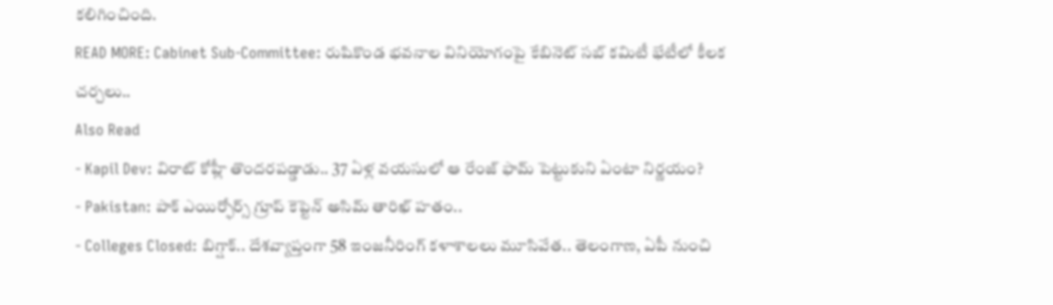కలిగించింది.
READ MORE: Cabinet Sub-Committee: రుషికొండ భవనాల వినియోగంపై కేబినెట్ సబ్ కమిటీ భేటీలో కీలక చర్చలు..
Also Read
- Kapil Dev: విరాట్ కోహ్లీ తొందరపడ్డాడు.. 37 ఏళ్ల వయసులో ఆ రేంజ్ ఫామ్ పెట్టుకుని ఏంటా నిర్ణయం?
- Pakistan: పాక్ ఎయిర్ఫోర్స్ గ్రూప్ కెప్టెన్ అసిమ్ తారిఖ్ హతం..
- Colleges Closed: బిగ్షాక్.. దేశవ్యాప్తంగా 58 ఇంజనీరింగ్ కళాశాలలు మూసివేత.. తెలంగాణ, ఏపీ నుంచి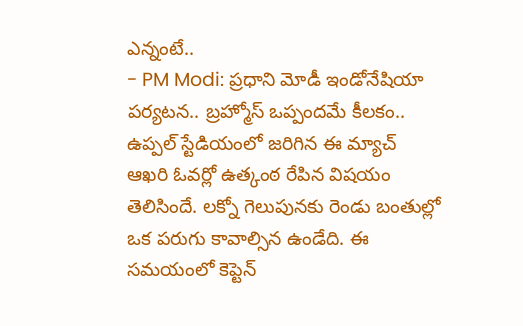ఎన్నంటే..
- PM Modi: ప్రధాని మోడీ ఇండోనేషియా పర్యటన.. బ్రహ్మోస్ ఒప్పందమే కీలకం..
ఉప్పల్ స్టేడియంలో జరిగిన ఈ మ్యాచ్ ఆఖరి ఓవర్లో ఉత్కంఠ రేపిన విషయం తెలిసిందే. లక్నో గెలుపునకు రెండు బంతుల్లో ఒక పరుగు కావాల్సిన ఉండేది. ఈ సమయంలో కెప్టెన్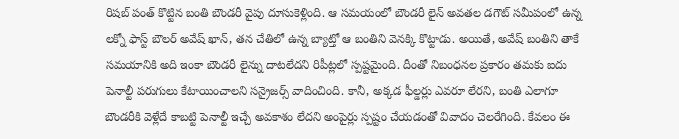రిషబ్ పంత్ కొట్టిన బంతి బౌండరీ వైపు దూసుకెళ్లింది. ఆ సమయంలో బౌండరీ లైన్ అవతల డగౌట్ సమీపంలో ఉన్న లక్నో ఫాస్ట్ బౌలర్ అవేష్ ఖాన్, తన చేతిలో ఉన్న బ్యాట్తో ఆ బంతిని వెనక్కి కొట్టాడు. అయితే, అవేష్ బంతిని తాకే సమయానికి అది ఇంకా బౌండరీ లైన్ను దాటలేదని రిపీట్లలో స్పష్టమైంది. దీంతో నిబంధనల ప్రకారం తమకు ఐదు పెనాల్టీ పరుగులు కేటాయించాలని సన్రైజర్స్ వాదించింది. కానీ, అక్కడ ఫీల్డర్లు ఎవరూ లేరని, బంతి ఎలాగూ బౌండరీకి వెళ్లేదే కాబట్టి పెనాల్టీ ఇచ్చే అవకాశం లేదని అంపైర్లు స్పష్టం చేయడంతో వివాదం చెలరేగింది. కేవలం ఈ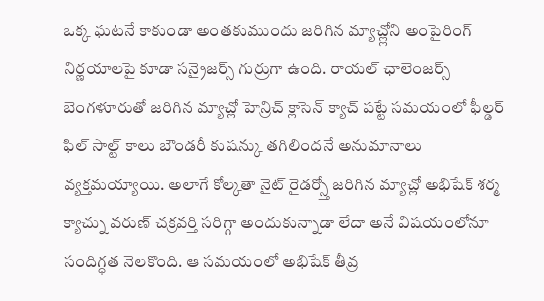ఒక్క ఘటనే కాకుండా అంతకుముందు జరిగిన మ్యాచ్ల్లోని అంపైరింగ్ నిర్ణయాలపై కూడా సన్రైజర్స్ గుర్రుగా ఉంది. రాయల్ ఛాలెంజర్స్ బెంగళూరుతో జరిగిన మ్యాచ్లో హెన్రిచ్ క్లాసెన్ క్యాచ్ పట్టే సమయంలో ఫీల్డర్ ఫిల్ సాల్ట్ కాలు బౌండరీ కుషన్కు తగిలిందనే అనుమానాలు వ్యక్తమయ్యాయి. అలాగే కోల్కతా నైట్ రైడర్స్తో జరిగిన మ్యాచ్లో అభిషేక్ శర్మ క్యాచ్ను వరుణ్ చక్రవర్తి సరిగ్గా అందుకున్నాడా లేదా అనే విషయంలోనూ సందిగ్ధత నెలకొంది. ఆ సమయంలో అభిషేక్ తీవ్ర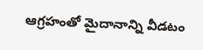ఆగ్రహంతో మైదానాన్ని వీడటం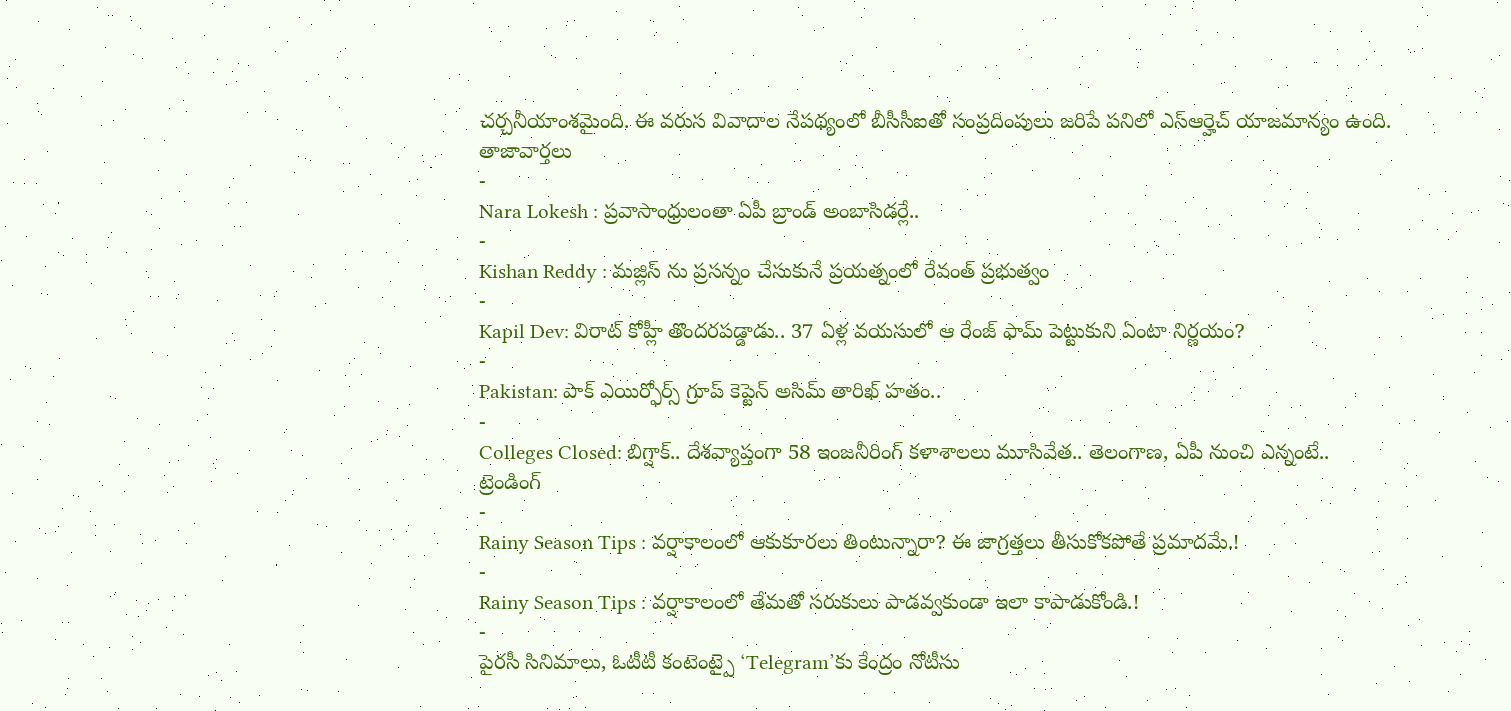చర్చనీయాంశమైంది. ఈ వరుస వివాదాల నేపథ్యంలో బీసీసీఐతో సంప్రదింపులు జరిపే పనిలో ఎస్ఆర్హెచ్ యాజమాన్యం ఉంది.
తాజావార్తలు
-
Nara Lokesh : ప్రవాసాంధ్రులంతా ఏపీ బ్రాండ్ అంబాసిడర్లే..
-
Kishan Reddy : మజ్లిస్ ను ప్రసన్నం చేసుకునే ప్రయత్నంలో రేవంత్ ప్రభుత్వం
-
Kapil Dev: విరాట్ కోహ్లీ తొందరపడ్డాడు.. 37 ఏళ్ల వయసులో ఆ రేంజ్ ఫామ్ పెట్టుకుని ఏంటా నిర్ణయం?
-
Pakistan: పాక్ ఎయిర్ఫోర్స్ గ్రూప్ కెప్టెన్ అసిమ్ తారిఖ్ హతం..
-
Colleges Closed: బిగ్షాక్.. దేశవ్యాప్తంగా 58 ఇంజనీరింగ్ కళాశాలలు మూసివేత.. తెలంగాణ, ఏపీ నుంచి ఎన్నంటే..
ట్రెండింగ్
-
Rainy Season Tips : వర్షాకాలంలో ఆకుకూరలు తింటున్నారా? ఈ జాగ్రత్తలు తీసుకోకపోతే ప్రమాదమే.!
-
Rainy Season Tips : వర్షాకాలంలో తేమతో సరుకులు పాడవ్వకుండా ఇలా కాపాడుకోండి.!
-
పైరసీ సినిమాలు, ఓటీటీ కంటెంట్పై ‘Telegram’కు కేంద్రం నోటీసు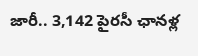జారీ.. 3,142 పైరసీ ఛానళ్ల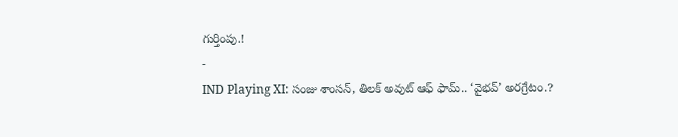గుర్తింపు.!
-
IND Playing XI: సంజు శాంసన్, తిలక్ అవుట్ ఆఫ్ ఫామ్.. ‘వైభవ్’ అరగ్రేటం.?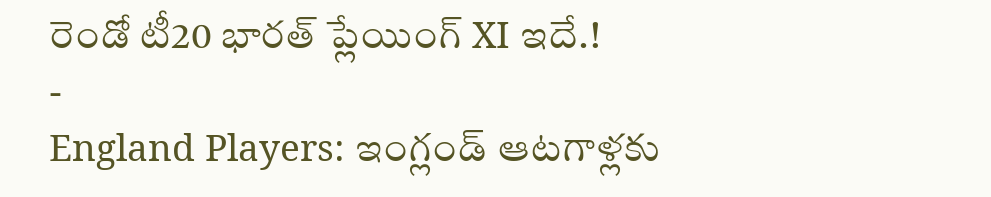రెండో టీ20 భారత్ ప్లేయింగ్ XI ఇదే.!
-
England Players: ఇంగ్లండ్ ఆటగాళ్లకు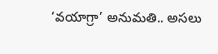‘వయాగ్రా’ అనుమతి.. అసలు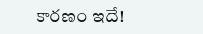కారణం ఇదే!